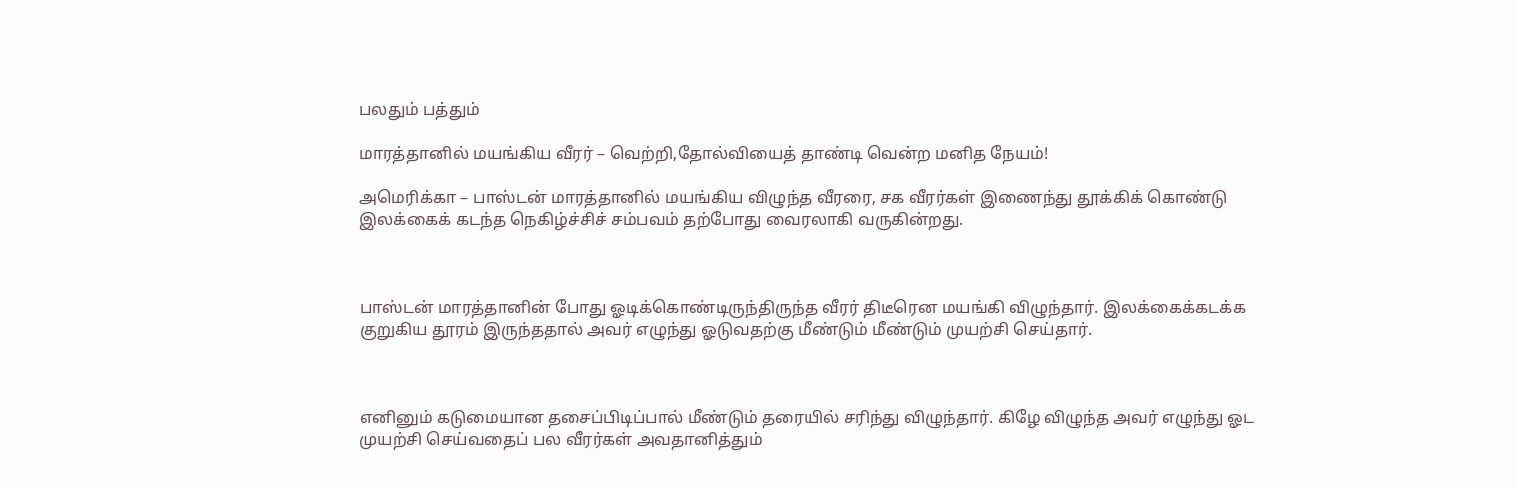பலதும் பத்தும்

மாரத்தானில் மயங்கிய வீரர் – வெற்றி,தோல்வியைத் தாண்டி வென்ற மனித நேயம்!

அமெரிக்கா – பாஸ்டன் மாரத்தானில் மயங்கிய விழுந்த வீரரை, சக வீரர்கள் இணைந்து தூக்கிக் கொண்டு இலக்கைக் கடந்த நெகிழ்ச்சிச் சம்பவம் தற்போது வைரலாகி வருகின்றது.



பாஸ்டன் மாரத்தானின் போது ஓடிக்கொண்டிருந்திருந்த வீரர் திடீரென மயங்கி விழுந்தார். இலக்கைக்கடக்க குறுகிய தூரம் இருந்ததால் அவர் எழுந்து ஓடுவதற்கு மீண்டும் மீண்டும் முயற்சி செய்தார்.



எனினும் கடுமையான தசைப்பிடிப்பால் மீண்டும் தரையில் சரிந்து விழுந்தார். கிழே விழுந்த அவர் எழுந்து ஓட முயற்சி செய்வதைப் பல வீரர்கள் அவதானித்தும்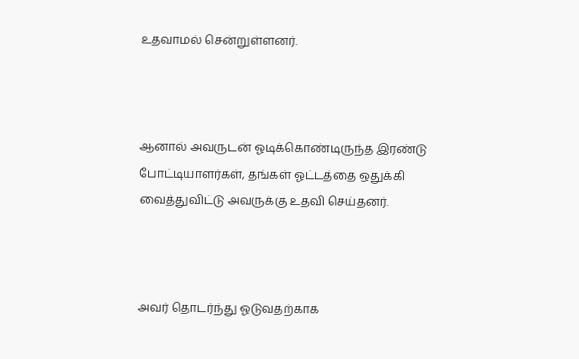உதவாமல் சென்றுள்ளனர்.



ஆனால் அவருடன் ஓடிக்கொண்டிருந்த இரண்டு போட்டியாளர்கள், தங்கள் ஓட்டத்தை ஒதுக்கி வைத்துவிட்டு அவருக்கு உதவி செய்தனர்.



அவர் தொடர்ந்து ஓடுவதற்காக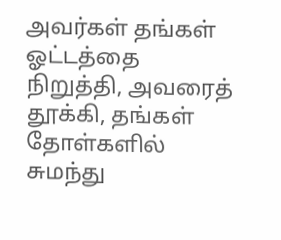அவர்கள் தங்கள் ஓட்டத்தை நிறுத்தி, அவரைத் தூக்கி, தங்கள் தோள்களில் சுமந்து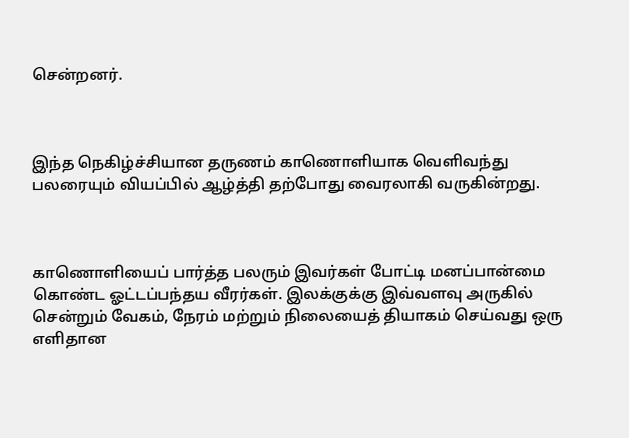சென்றனர்.



இந்த நெகிழ்ச்சியான தருணம் காணொளியாக வெளிவந்து பலரையும் வியப்பில் ஆழ்த்தி தற்போது வைரலாகி வருகின்றது.



காணொளியைப் பார்த்த பலரும் இவர்கள் போட்டி மனப்பான்மை கொண்ட ஓட்டப்பந்தய வீரர்கள். இலக்குக்கு இவ்வளவு அருகில் சென்றும் வேகம், நேரம் மற்றும் நிலையைத் தியாகம் செய்வது ஒரு எளிதான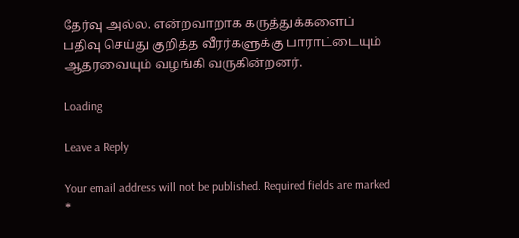தேர்வு அல்ல. என்றவாறாக கருத்துக்களைப் பதிவு செய்து குறித்த வீரர்களுக்கு பாராட்டையும் ஆதரவையும் வழங்கி வருகின்றனர்.

Loading

Leave a Reply

Your email address will not be published. Required fields are marked *